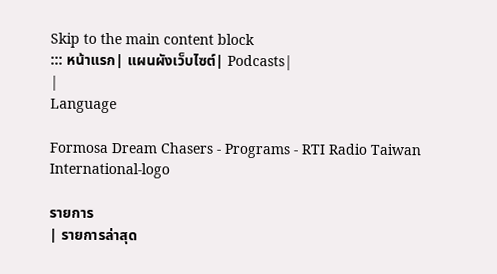Skip to the main content block
::: หน้าแรก| แผนผังเว็บไซต์| Podcasts|
|
Language

Formosa Dream Chasers - Programs - RTI Radio Taiwan International-logo

รายการ
| รายการล่าสุด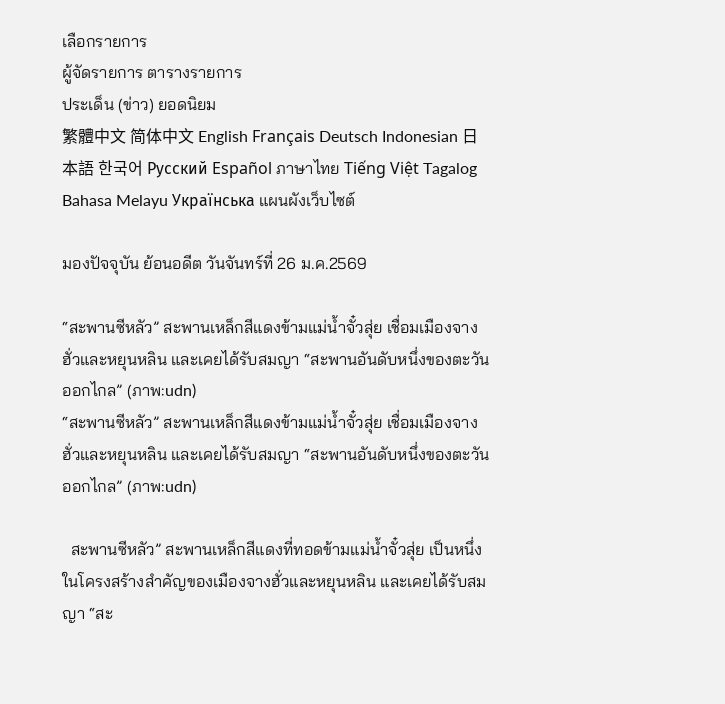เลือกรายการ
ผู้จัดรายการ ตารางรายการ
ประเด็น (ข่าว) ยอดนิยม
繁體中文 简体中文 English Français Deutsch Indonesian 日本語 한국어 Русский Español ภาษาไทย Tiếng Việt Tagalog Bahasa Melayu Українська แผนผังเว็บไซต์

มองปัจจุบัน ย้อนอดีต วันจันทร์ที่ 26 ม.ค.2569

“สะพานซีหลัว” สะพานเหล็กสีแดงข้ามแม่น้ำจั๋วสุ่ย เชื่อมเมืองจางฮั่วและหยุนหลิน และเคยได้รับสมญา “สะพานอันดับหนึ่งของตะวันออกไกล” (ภาพ:udn)
“สะพานซีหลัว” สะพานเหล็กสีแดงข้ามแม่น้ำจั๋วสุ่ย เชื่อมเมืองจางฮั่วและหยุนหลิน และเคยได้รับสมญา “สะพานอันดับหนึ่งของตะวันออกไกล” (ภาพ:udn)

  สะพานซีหลัว” สะพานเหล็กสีแดงที่ทอดข้ามแม่น้ำจั๋วสุ่ย เป็นหนึ่งในโครงสร้างสำคัญของเมืองจางฮั่วและหยุนหลิน และเคยได้รับสมญา “สะ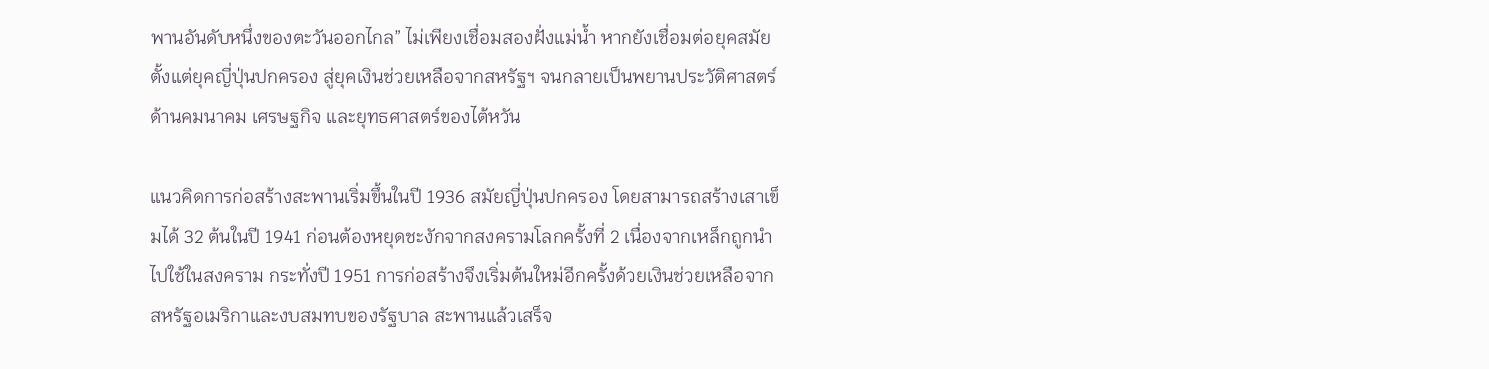พานอันดับหนึ่งของตะวันออกไกล” ไม่เพียงเชื่อมสองฝั่งแม่น้ำ หากยังเชื่อมต่อยุคสมัย ตั้งแต่ยุคญี่ปุ่นปกครอง สู่ยุคเงินช่วยเหลือจากสหรัฐฯ จนกลายเป็นพยานประวัติศาสตร์ด้านคมนาคม เศรษฐกิจ และยุทธศาสตร์ของไต้หวัน

แนวคิดการก่อสร้างสะพานเริ่มขึ้นในปี 1936 สมัยญี่ปุ่นปกครอง โดยสามารถสร้างเสาเข็มได้ 32 ต้นในปี 1941 ก่อนต้องหยุดชะงักจากสงครามโลกครั้งที่ 2 เนื่องจากเหล็กถูกนำไปใช้ในสงคราม กระทั่งปี 1951 การก่อสร้างจึงเริ่มต้นใหม่อีกครั้งด้วยเงินช่วยเหลือจากสหรัฐอเมริกาและงบสมทบของรัฐบาล สะพานแล้วเสร็จ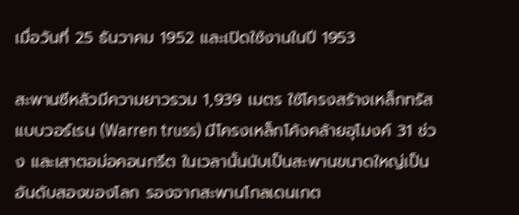เมื่อวันที่ 25 ธันวาคม 1952 และเปิดใช้งานในปี 1953

สะพานซีหลัวมีความยาวรวม 1,939 เมตร ใช้โครงสร้างเหล็กทรัสแบบวอร์เรน (Warren truss) มีโครงเหล็กโค้งคล้ายอุโมงค์ 31 ช่วง และเสาตอม่อคอนกรีต ในเวลานั้นนับเป็นสะพานขนาดใหญ่เป็นอันดับสองของโลก รองจากสะพานโกลเดนเกต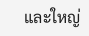และใหญ่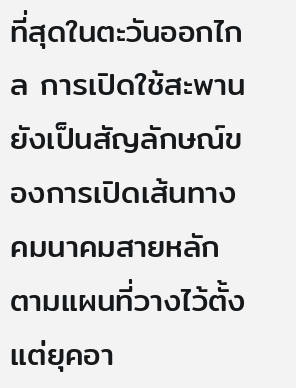ที่สุดในตะวันออกไกล การเปิดใช้สะพานยังเป็นสัญลักษณ์ของการเปิดเส้นทางคมนาคมสายหลักตามแผนที่วางไว้ตั้งแต่ยุคอา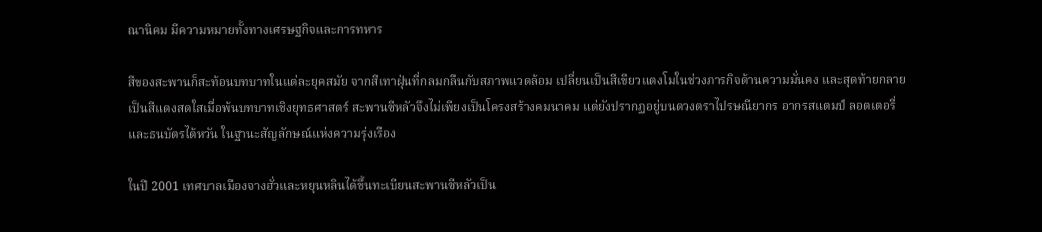ณานิคม มีความหมายทั้งทางเศรษฐกิจและการทหาร

สีของสะพานก็สะท้อนบทบาทในแต่ละยุคสมัย จากสีเทาฝุ่นที่กลมกลืนกับสภาพแวดล้อม เปลี่ยนเป็นสีเขียวแตงโมในช่วงภารกิจด้านความมั่นคง และสุดท้ายกลายเป็นสีแดงสดใสเมื่อพ้นบทบาทเชิงยุทธศาสตร์ สะพานซีหลัวจึงไม่เพียงเป็นโครงสร้างคมนาคม แต่ยังปรากฏอยู่บนดวงตราไปรษณียากร อากรสแตมป์ ลอตเตอรี่ และธนบัตรไต้หวัน ในฐานะสัญลักษณ์แห่งความรุ่งเรือง

ในปี 2001 เทศบาลเมืองจางฮั่วและหยุนหลินได้ขึ้นทะเบียนสะพานซีหลัวเป็น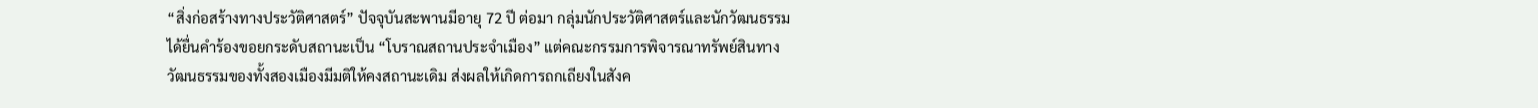“สิ่งก่อสร้างทางประวัติศาสตร์” ปัจจุบันสะพานมีอายุ 72 ปี ต่อมา กลุ่มนักประวัติศาสตร์และนักวัฒนธรรมได้ยื่นคำร้องขอยกระดับสถานะเป็น “โบราณสถานประจำเมือง” แต่คณะกรรมการพิจารณาทรัพย์สินทางวัฒนธรรมของทั้งสองเมืองมีมติให้คงสถานะเดิม ส่งผลให้เกิดการถกเถียงในสังค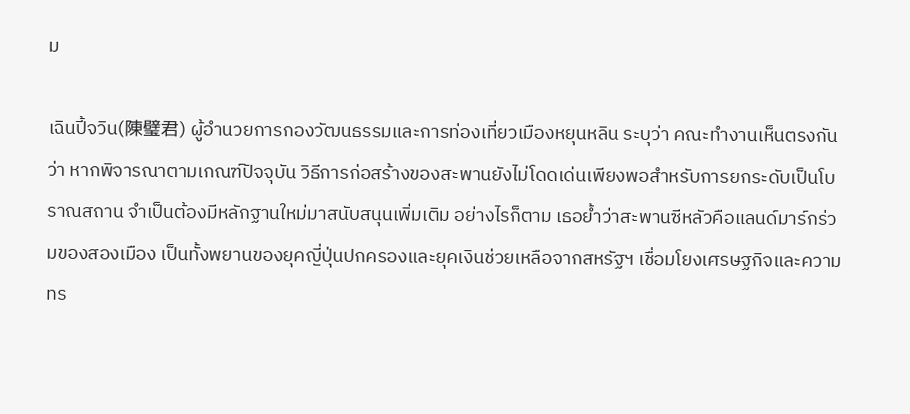ม

เฉินปี้จวิน(陳璧君) ผู้อำนวยการกองวัฒนธรรมและการท่องเที่ยวเมืองหยุนหลิน ระบุว่า คณะทำงานเห็นตรงกันว่า หากพิจารณาตามเกณฑ์ปัจจุบัน วิธีการก่อสร้างของสะพานยังไม่โดดเด่นเพียงพอสำหรับการยกระดับเป็นโบราณสถาน จำเป็นต้องมีหลักฐานใหม่มาสนับสนุนเพิ่มเติม อย่างไรก็ตาม เธอย้ำว่าสะพานซีหลัวคือแลนด์มาร์กร่วมของสองเมือง เป็นทั้งพยานของยุคญี่ปุ่นปกครองและยุคเงินช่วยเหลือจากสหรัฐฯ เชื่อมโยงเศรษฐกิจและความทร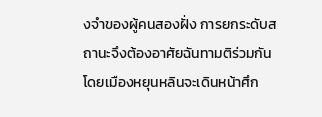งจำของผู้คนสองฝั่ง การยกระดับสถานะจึงต้องอาศัยฉันทามติร่วมกัน โดยเมืองหยุนหลินจะเดินหน้าศึก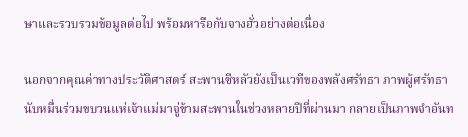ษาและรวบรวมข้อมูลต่อไป พร้อมหารือกับจางฮั่วอย่างต่อเนื่อง

นอกจากคุณค่าทางประวัติศาสตร์ สะพานซีหลัวยังเป็นเวทีของพลังศรัทธา ภาพผู้ศรัทธานับหมื่นร่วมขบวนแห่เจ้าแม่มาจู่ข้ามสะพานในช่วงหลายปีที่ผ่านมา กลายเป็นภาพจำอันท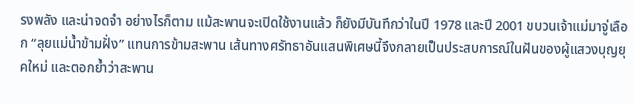รงพลัง และน่าจดจำ อย่างไรก็ตาม แม้สะพานจะเปิดใช้งานแล้ว ก็ยังมีบันทึกว่าในปี 1978 และปี 2001 ขบวนเจ้าแม่มาจู่เลือก “ลุยแม่น้ำข้ามฝั่ง” แทนการข้ามสะพาน เส้นทางศรัทธาอันแสนพิเศษนี้จึงกลายเป็นประสบการณ์ในฝันของผู้แสวงบุญยุคใหม่ และตอกย้ำว่าสะพาน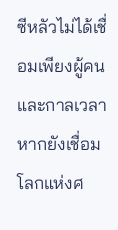ซีหลัวไม่ได้เชื่อมเพียงผู้คนและกาลเวลา หากยังเชื่อมโลกแห่งศ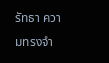รัทธา ความทรงจำ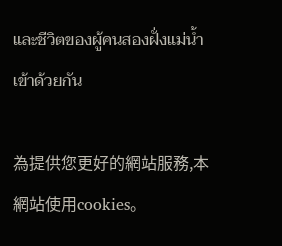และชีวิตของผู้คนสองฝั่งแม่น้ำเข้าด้วยกัน

為提供您更好的網站服務,本網站使用cookies。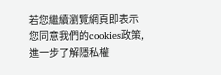若您繼續瀏覽網頁即表示您同意我們的cookies政策,進一步了解隱私權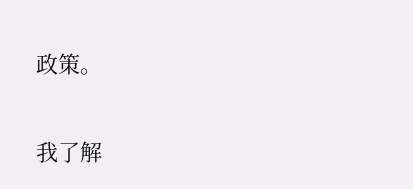政策。

我了解